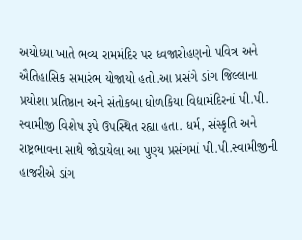અયોધ્યા ખાતે ભવ્ય રામમંદિર પર ધ્વજારોહણનો પવિત્ર અને ઐતિહાસિક સમારંભ યોજાયો હતો.આ પ્રસંગે ડાંગ જિલ્લાના પ્રયોશા પ્રતિષ્ઠાન અને સંતોકબા ધોળકિયા વિદ્યામંદિરનાં પી.પી. સ્વામીજી વિશેષ રૂપે ઉપસ્થિત રહ્યા હતા. ધર્મ, સંસ્કૃતિ અને રાષ્ટ્રભાવના સાથે જોડાયેલા આ પુણ્ય પ્રસંગમાં પી.પી.સ્વામીજીની હાજરીએ ડાંગ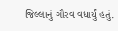જિલ્લાનું ગૌરવ વધાર્યું હતું.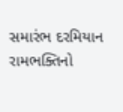સમારંભ દરમિયાન રામભક્તિનો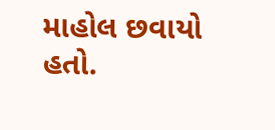માહોલ છવાયો હતો.